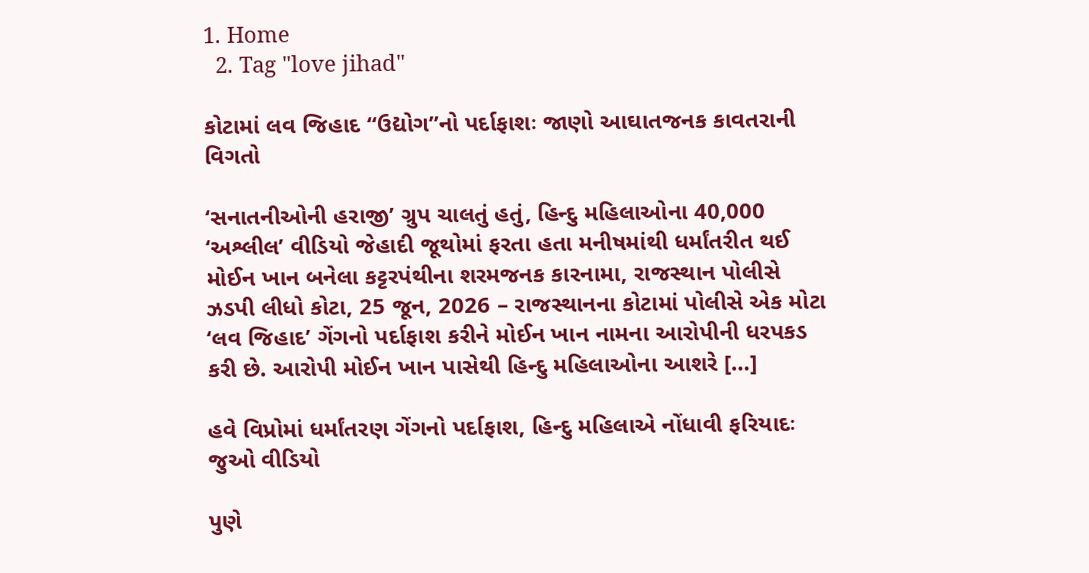1. Home
  2. Tag "love jihad"

કોટામાં લવ જિહાદ “ઉદ્યોગ”નો પર્દાફાશઃ જાણો આઘાતજનક કાવતરાની વિગતો

‘સનાતનીઓની હરાજી’ ગ્રુપ ચાલતું હતું, હિન્દુ મહિલાઓના 40,000 ‘અશ્લીલ’ વીડિયો જેહાદી જૂથોમાં ફરતા હતા મનીષમાંથી ધર્માંતરીત થઈ મોઈન ખાન બનેલા કટ્ટરપંથીના શરમજનક કારનામા, રાજસ્થાન પોલીસે ઝડપી લીધો કોટા, 25 જૂન, 2026 – રાજસ્થાનના કોટામાં પોલીસે એક મોટા ‘લવ જિહાદ’ ગેંગનો પર્દાફાશ કરીને મોઈન ખાન નામના આરોપીની ધરપકડ કરી છે. આરોપી મોઈન ખાન પાસેથી હિન્દુ મહિલાઓના આશરે […]

હવે વિપ્રોમાં ધર્માંતરણ ગેંગનો પર્દાફાશ, હિન્દુ મહિલાએ નોંધાવી ફરિયાદઃ જુઓ વીડિયો

પુણે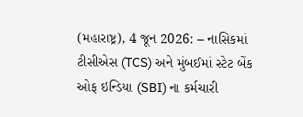(મહારાષ્ટ્ર), 4 જૂન 2026: – નાસિકમાં ટીસીએસ (TCS) અને મુંબઈમાં સ્ટેટ બેંક ઓફ ઇન્ડિયા (SBI) ના કર્મચારી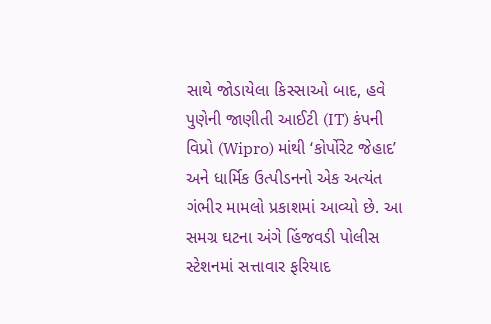સાથે જોડાયેલા કિસ્સાઓ બાદ, હવે પુણેની જાણીતી આઈટી (IT) કંપની વિપ્રો (Wipro) માંથી ‘કોર્પોરેટ જેહાદ’ અને ધાર્મિક ઉત્પીડનનો એક અત્યંત ગંભીર મામલો પ્રકાશમાં આવ્યો છે. આ સમગ્ર ઘટના અંગે હિંજવડી પોલીસ સ્ટેશનમાં સત્તાવાર ફરિયાદ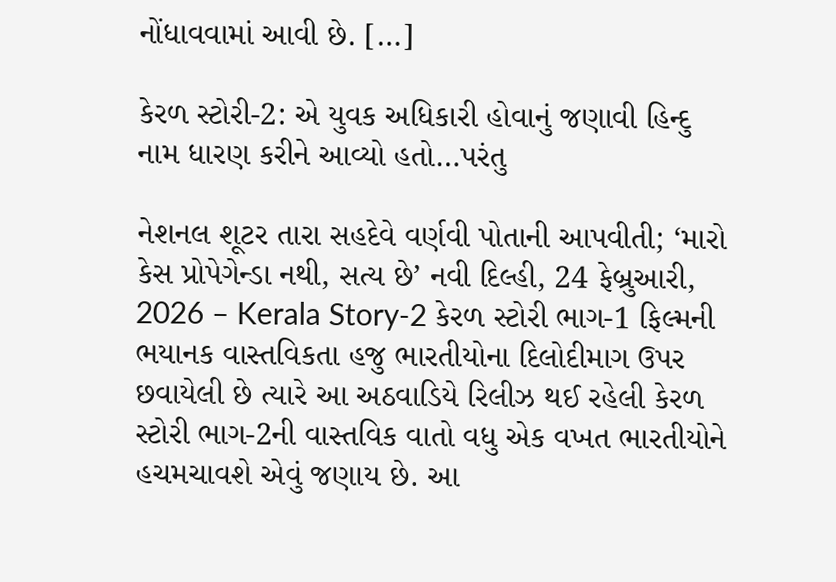નોંધાવવામાં આવી છે. […]

કેરળ સ્ટોરી-2: એ યુવક અધિકારી હોવાનું જણાવી હિન્દુ નામ ધારણ કરીને આવ્યો હતો…પરંતુ

નેશનલ શૂટર તારા સહદેવે વર્ણવી પોતાની આપવીતી; ‘મારો કેસ પ્રોપેગેન્ડા નથી, સત્ય છે’ નવી દિલ્હી, 24 ફેબ્રુઆરી, 2026 – Kerala Story-2 કેરળ સ્ટોરી ભાગ-1 ફિલ્મની ભયાનક વાસ્તવિકતા હજુ ભારતીયોના દિલોદીમાગ ઉપર છવાયેલી છે ત્યારે આ અઠવાડિયે રિલીઝ થઈ રહેલી કેરળ સ્ટોરી ભાગ-2ની વાસ્તવિક વાતો વધુ એક વખત ભારતીયોને હચમચાવશે એવું જણાય છે. આ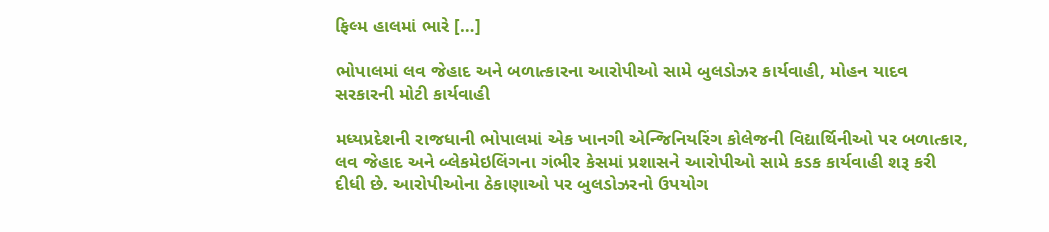ફિલ્મ હાલમાં ભારે […]

ભોપાલમાં લવ જેહાદ અને બળાત્કારના આરોપીઓ સામે બુલડોઝર કાર્યવાહી, મોહન યાદવ સરકારની મોટી કાર્યવાહી

મધ્યપ્રદેશની રાજધાની ભોપાલમાં એક ખાનગી એન્જિનિયરિંગ કોલેજની વિદ્યાર્થિનીઓ પર બળાત્કાર, લવ જેહાદ અને બ્લેકમેઇલિંગના ગંભીર કેસમાં પ્રશાસને આરોપીઓ સામે કડક કાર્યવાહી શરૂ કરી દીધી છે. આરોપીઓના ઠેકાણાઓ પર બુલડોઝરનો ઉપયોગ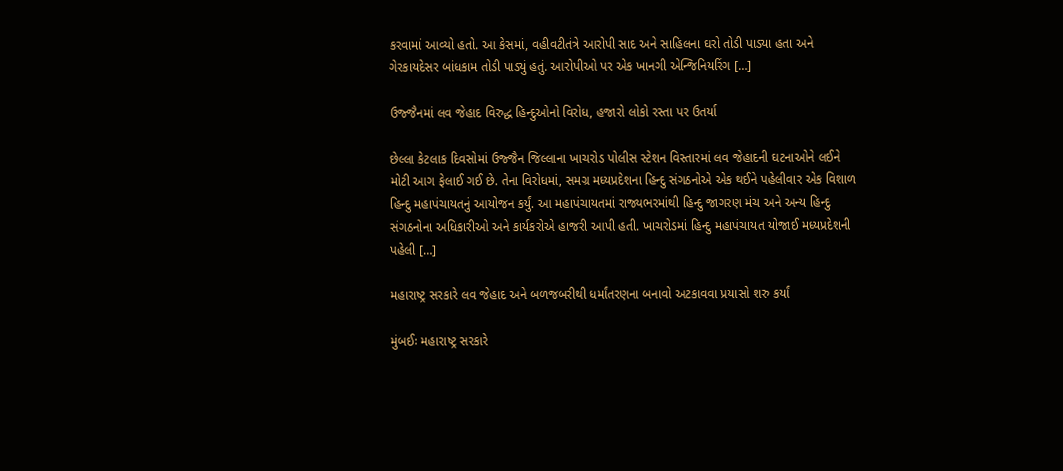કરવામાં આવ્યો હતો. આ કેસમાં, વહીવટીતંત્રે આરોપી સાદ અને સાહિલના ઘરો તોડી પાડ્યા હતા અને ગેરકાયદેસર બાંધકામ તોડી પાડ્યું હતું. આરોપીઓ પર એક ખાનગી એન્જિનિયરિંગ […]

ઉજ્જૈનમાં લવ જેહાદ વિરુદ્ધ હિન્દુઓનો વિરોધ, હજારો લોકો રસ્તા પર ઉતર્યા

છેલ્લા કેટલાક દિવસોમાં ઉજ્જૈન જિલ્લાના ખાચરોડ પોલીસ સ્ટેશન વિસ્તારમાં લવ જેહાદની ઘટનાઓને લઈને મોટી આગ ફેલાઈ ગઈ છે. તેના વિરોધમાં, સમગ્ર મધ્યપ્રદેશના હિન્દુ સંગઠનોએ એક થઈને પહેલીવાર એક વિશાળ હિન્દુ મહાપંચાયતનું આયોજન કર્યું. આ મહાપંચાયતમાં રાજ્યભરમાંથી હિન્દુ જાગરણ મંચ અને અન્ય હિન્દુ સંગઠનોના અધિકારીઓ અને કાર્યકરોએ હાજરી આપી હતી. ખાચરોડમાં હિન્દુ મહાપંચાયત યોજાઈ મધ્યપ્રદેશની પહેલી […]

મહારાષ્ટ્ર સરકારે લવ જેહાદ અને બળજબરીથી ધર્માંતરણના બનાવો અટકાવવા પ્રયાસો શરુ કર્યાં

મુંબઈઃ મહારાષ્ટ્ર સરકારે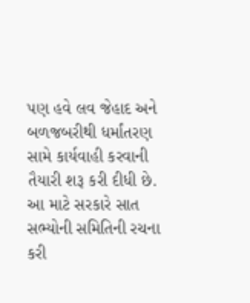પણ હવે લવ જેહાદ અને બળજબરીથી ધર્માંતરણ સામે કાર્યવાહી કરવાની તૈયારી શરૂ કરી દીધી છે. આ માટે સરકારે સાત સભ્યોની સમિતિની રચના કરી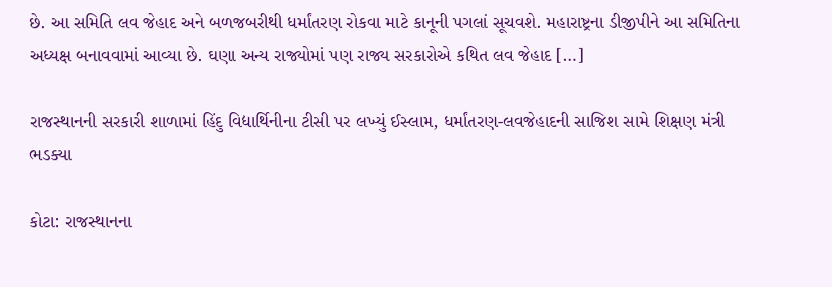છે. આ સમિતિ લવ જેહાદ અને બળજબરીથી ધર્માંતરણ રોકવા માટે કાનૂની પગલાં સૂચવશે. મહારાષ્ટ્રના ડીજીપીને આ સમિતિના અધ્યક્ષ બનાવવામાં આવ્યા છે. ઘણા અન્ય રાજ્યોમાં પણ રાજ્ય સરકારોએ કથિત લવ જેહાદ […]

રાજસ્થાનની સરકારી શાળામાં હિંદુ વિદ્યાર્થિનીના ટીસી પર લખ્યું ઈસ્લામ, ધર્માંતરણ-લવજેહાદની સાજિશ સામે શિક્ષણ મંત્રી ભડક્યા

કોટા: રાજસ્થાનના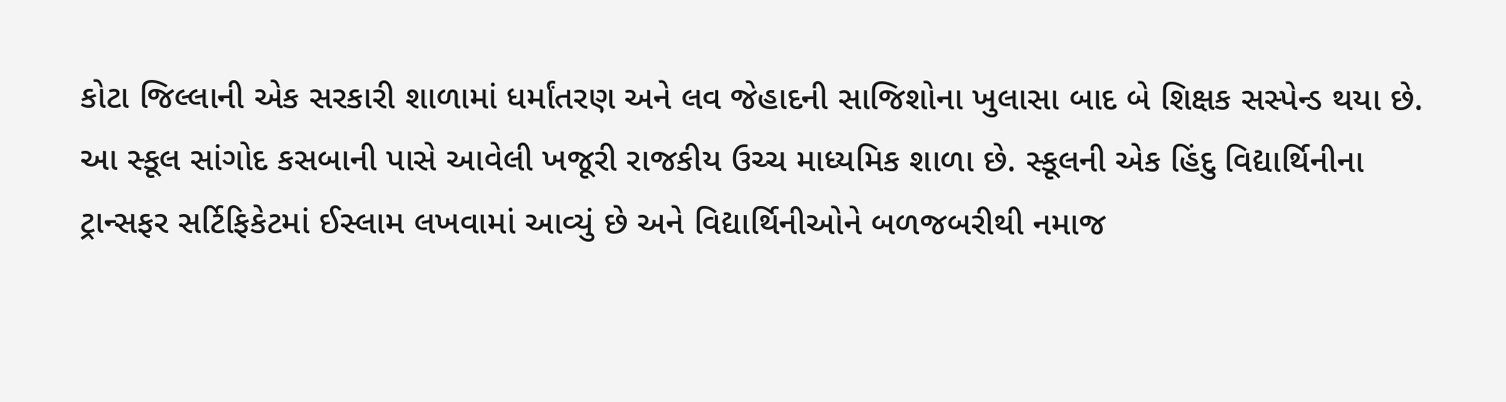કોટા જિલ્લાની એક સરકારી શાળામાં ધર્માંતરણ અને લવ જેહાદની સાજિશોના ખુલાસા બાદ બે શિક્ષક સસ્પેન્ડ થયા છે. આ સ્કૂલ સાંગોદ કસબાની પાસે આવેલી ખજૂરી રાજકીય ઉચ્ચ માધ્યમિક શાળા છે. સ્કૂલની એક હિંદુ વિદ્યાર્થિનીના ટ્રાન્સફર સર્ટિફિકેટમાં ઈસ્લામ લખવામાં આવ્યું છે અને વિદ્યાર્થિનીઓને બળજબરીથી નમાજ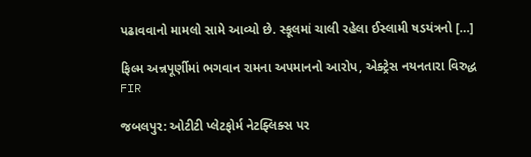પઢાવવાનો મામલો સામે આવ્યો છે. સ્કૂલમાં ચાલી રહેલા ઈસ્લામી ષડયંત્રનો […]

ફિલ્મ અન્નપૂર્ણીમાં ભગવાન રામના અપમાનનો આરોપ, એક્ટ્રેસ નયનતારા વિરુદ્ધ FIR

જબલપુર: ઓટીટી પ્લેટફોર્મ નેટફ્લિક્સ પર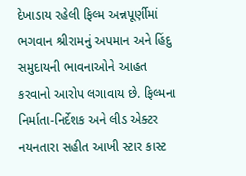દેખાડાય રહેલી ફિલ્મ અન્નપૂર્ણીમાં ભગવાન શ્રીરામનું અપમાન અને હિંદુ સમુદાયની ભાવનાઓને આહત કરવાનો આરોપ લગાવાય છે. ફિલ્મના નિર્માતા-નિર્દેશક અને લીડ એક્ટર નયનતારા સહીત આખી સ્ટાર કાસ્ટ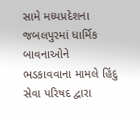સામે મધ્યપ્રદેશના જબલપુરમાં ધાર્મિક બાવનાઓને ભડકાવવાના મામલે હિંદુ સેવા પરિષદ દ્વારા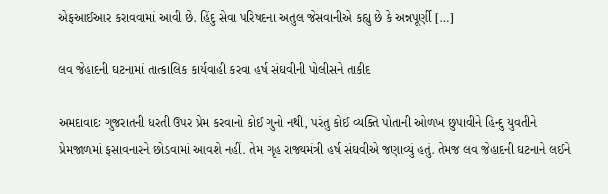એફઆઈઆર કરાવવામાં આવી છે. હિંદુ સેવા પરિષદના અતુલ જેસવાનીએ કહ્યુ છે કે અન્નપૂર્ણી […]

લવ જેહાદની ઘટનામાં તાત્કાલિક કાર્યવાહી કરવા હર્ષ સંઘવીની પોલીસને તાકીદ

અમદાવાદઃ ગુજરાતની ધરતી ઉપર પ્રેમ કરવાનો કોઈ ગુનો નથી, પરંતુ કોઈ વ્યક્તિ પોતાની ઓળખ છુપાવીને હિન્દુ યુવતીને પ્રેમજાળમાં ફસાવનારને છોડવામાં આવશે નહીં. તેમ ગૃહ રાજ્યમંત્રી હર્ષ સંઘવીએ જણાવ્યું હતું. તેમજ લવ જેહાદની ઘટનાને લઈને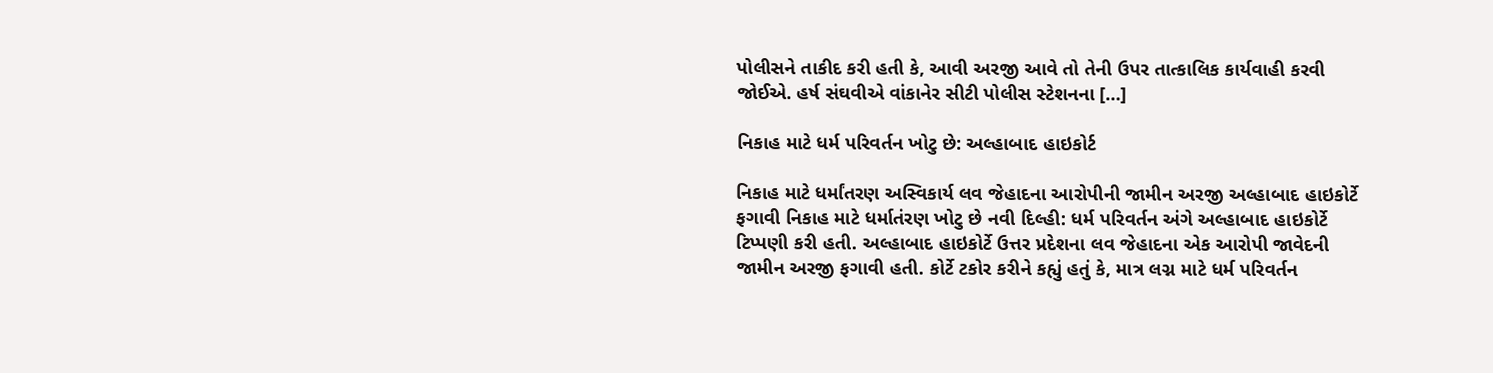પોલીસને તાકીદ કરી હતી કે, આવી અરજી આવે તો તેની ઉપર તાત્કાલિક કાર્યવાહી કરવી જોઈએ. હર્ષ સંઘવીએ વાંકાનેર સીટી પોલીસ સ્ટેશનના […]

નિકાહ માટે ધર્મ પરિવર્તન ખોટુ છે: અલ્હાબાદ હાઇકોર્ટ

નિકાહ માટે ધર્માંતરણ અસ્વિકાર્ય લવ જેહાદના આરોપીની જામીન અરજી અલ્હાબાદ હાઇકોર્ટે ફગાવી નિકાહ માટે ધર્માતંરણ ખોટુ છે નવી દિલ્હી: ધર્મ પરિવર્તન અંગે અલ્હાબાદ હાઇકોર્ટે ટિપ્પણી કરી હતી. અલ્હાબાદ હાઇકોર્ટે ઉત્તર પ્રદેશના લવ જેહાદના એક આરોપી જાવેદની જામીન અરજી ફગાવી હતી. કોર્ટે ટકોર કરીને કહ્યું હતું કે, માત્ર લગ્ન માટે ધર્મ પરિવર્તન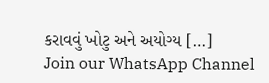કરાવવું ખોટુ અને અયોગ્ય […]
Join our WhatsApp Channel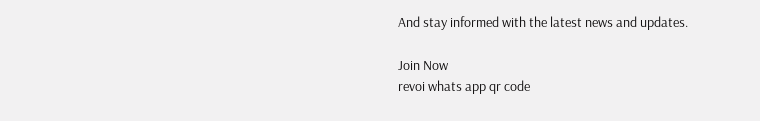And stay informed with the latest news and updates.

Join Now
revoi whats app qr code